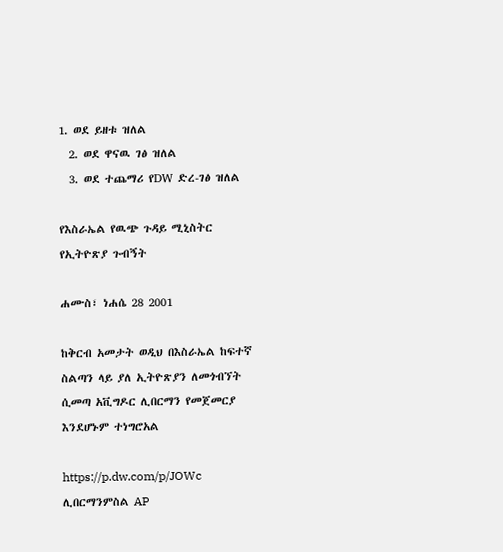1. ወደ ይዘቱ ዝለል
  2. ወደ ዋናዉ ገፅ ዝለል
  3. ወደ ተጨማሪ የDW ድረ-ገፅ ዝለል

የእስራኤል የዉጭ ጉዳይ ሚኒስትር የኢትዮጽያ ጉብኝት

ሐሙስ፣ ነሐሴ 28 2001

ከቅርብ አመታት ወዲህ በእስራኤል ከፍተኛ ስልጣን ላይ ያለ ኢትዮጽያን ለመጎብኘት ሲመጣ አቪግዶር ሊበርማን የመጀመርያ እንደሆኑም ተነግሮአል

https://p.dw.com/p/JOWc
ሊበርማንምስል AP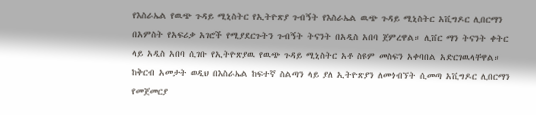የእስራኤል የዉጭ ጉዳይ ሚኒስትር የኢትዮጽያ ጉብኝት የእስራኤል ዉጭ ጉዳይ ሚኒስትር አቪግዶር ሊበርማን በአምስት የአፍሪቃ አገሮች የሚያደርጉትን ጉብኝት ትናንት በአዲስ አበባ ጀምረዋል። ሊቨር ማን ትናንት ቀትር ላይ አዲስ አበባ ሲገቡ የኢትዮጽያዉ የዉጭ ጉዳይ ሚኒስትር አቶ ስዩም መስፍን አቀባበል አድርገዉላቸዋል። ከቅርብ አመታት ወዲህ በእስራኤል ከፍተኛ ስልጣን ላይ ያለ ኢትዮጽያን ለመጎብኘት ሲመጣ አቪግዶር ሊበርማን የመጀመርያ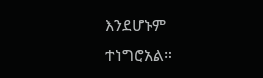እንደሆኑም ተነግሮአል።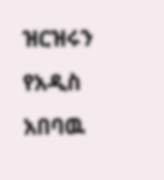ዝርዝሩን የአዲስ አበባዉ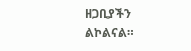ዘጋቢያችን ልኮልናል።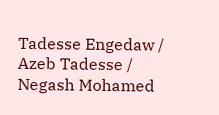Tadesse Engedaw / Azeb Tadesse / Negash Mohamed